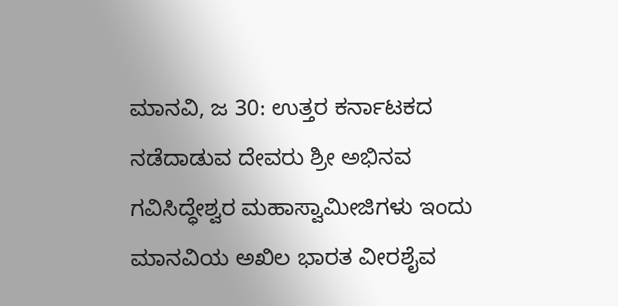ಮಾನವಿ, ಜ 30: ಉತ್ತರ ಕರ್ನಾಟಕದ ನಡೆದಾಡುವ ದೇವರು ಶ್ರೀ ಅಭಿನವ ಗವಿಸಿದ್ಧೇಶ್ವರ ಮಹಾಸ್ವಾಮೀಜಿಗಳು ಇಂದು ಮಾನವಿಯ ಅಖಿಲ ಭಾರತ ವೀರಶೈವ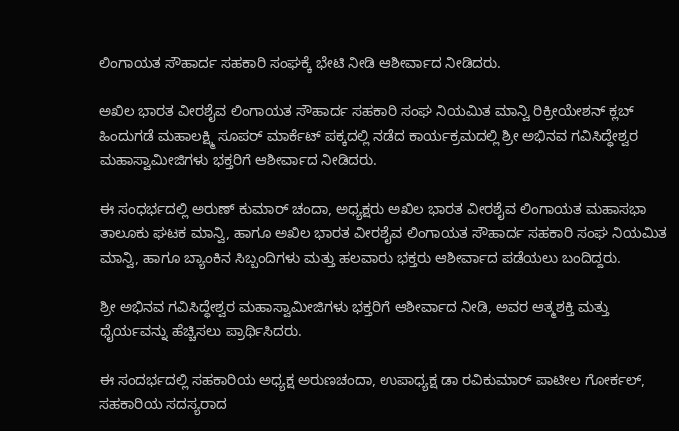ಲಿಂಗಾಯತ ಸೌಹಾರ್ದ ಸಹಕಾರಿ ಸಂಘಕ್ಕೆ ಭೇಟಿ ನೀಡಿ ಆಶೀರ್ವಾದ ನೀಡಿದರು.

ಅಖಿಲ ಭಾರತ ವೀರಶೈವ ಲಿಂಗಾಯತ ಸೌಹಾರ್ದ ಸಹಕಾರಿ ಸಂಘ ನಿಯಮಿತ ಮಾನ್ವಿ ರಿಕ್ರೀಯೇಶನ್ ಕ್ಲಬ್ ಹಿಂದುಗಡೆ ಮಹಾಲಕ್ಷ್ಮಿ ಸೂಪರ್ ಮಾರ್ಕೆಟ್ ಪಕ್ಕದಲ್ಲಿ ನಡೆದ ಕಾರ್ಯಕ್ರಮದಲ್ಲಿ ಶ್ರೀ ಅಭಿನವ ಗವಿಸಿದ್ಧೇಶ್ವರ ಮಹಾಸ್ವಾಮೀಜಿಗಳು ಭಕ್ತರಿಗೆ ಆಶೀರ್ವಾದ ನೀಡಿದರು.

ಈ ಸಂಧರ್ಭದಲ್ಲಿ ಅರುಣ್ ಕುಮಾರ್ ಚಂದಾ, ಅಧ್ಯಕ್ಷರು ಅಖಿಲ ಭಾರತ ವೀರಶೈವ ಲಿಂಗಾಯತ ಮಹಾಸಭಾ ತಾಲೂಕು ಘಟಕ ಮಾನ್ವಿ, ಹಾಗೂ ಅಖಿಲ ಭಾರತ ವೀರಶೈವ ಲಿಂಗಾಯತ ಸೌಹಾರ್ದ ಸಹಕಾರಿ ಸಂಘ ನಿಯಮಿತ ಮಾನ್ವಿ, ಹಾಗೂ ಬ್ಯಾಂಕಿನ ಸಿಬ್ಬಂದಿಗಳು ಮತ್ತು ಹಲವಾರು ಭಕ್ತರು ಆಶೀರ್ವಾದ ಪಡೆಯಲು ಬಂದಿದ್ದರು.

ಶ್ರೀ ಅಭಿನವ ಗವಿಸಿದ್ಧೇಶ್ವರ ಮಹಾಸ್ವಾಮೀಜಿಗಳು ಭಕ್ತರಿಗೆ ಆಶೀರ್ವಾದ ನೀಡಿ, ಅವರ ಆತ್ಮಶಕ್ತಿ ಮತ್ತು ಧೈರ್ಯವನ್ನು ಹೆಚ್ಚಿಸಲು ಪ್ರಾರ್ಥಿಸಿದರು.

ಈ ಸಂದರ್ಭದಲ್ಲಿ ಸಹಕಾರಿಯ ಅಧ್ಯಕ್ಷ ಅರುಣಚಂದಾ, ಉಪಾಧ್ಯಕ್ಷ ಡಾ ರವಿಕುಮಾರ್ ಪಾಟೀಲ ಗೋರ್ಕಲ್, ಸಹಕಾರಿಯ ಸದಸ್ಯರಾದ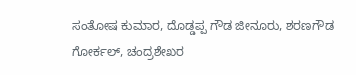ಸಂತೋಷ ಕುಮಾರ, ದೊಡ್ಡಪ್ಪ ಗೌಡ ಜೀನೂರು, ಶರಣಗೌಡ ಗೋರ್ಕಲ್, ಚಂದ್ರಶೇಖರ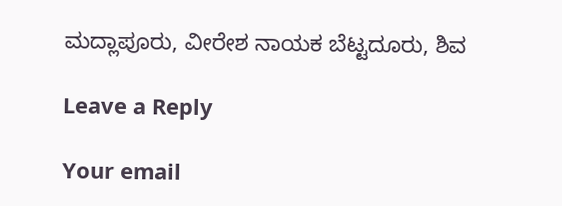ಮದ್ಲಾಪೂರು, ವೀರೇಶ ನಾಯಕ ಬೆಟ್ಟದೂರು, ಶಿವ

Leave a Reply

Your email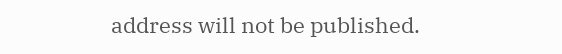address will not be published.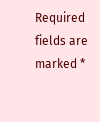Required fields are marked *